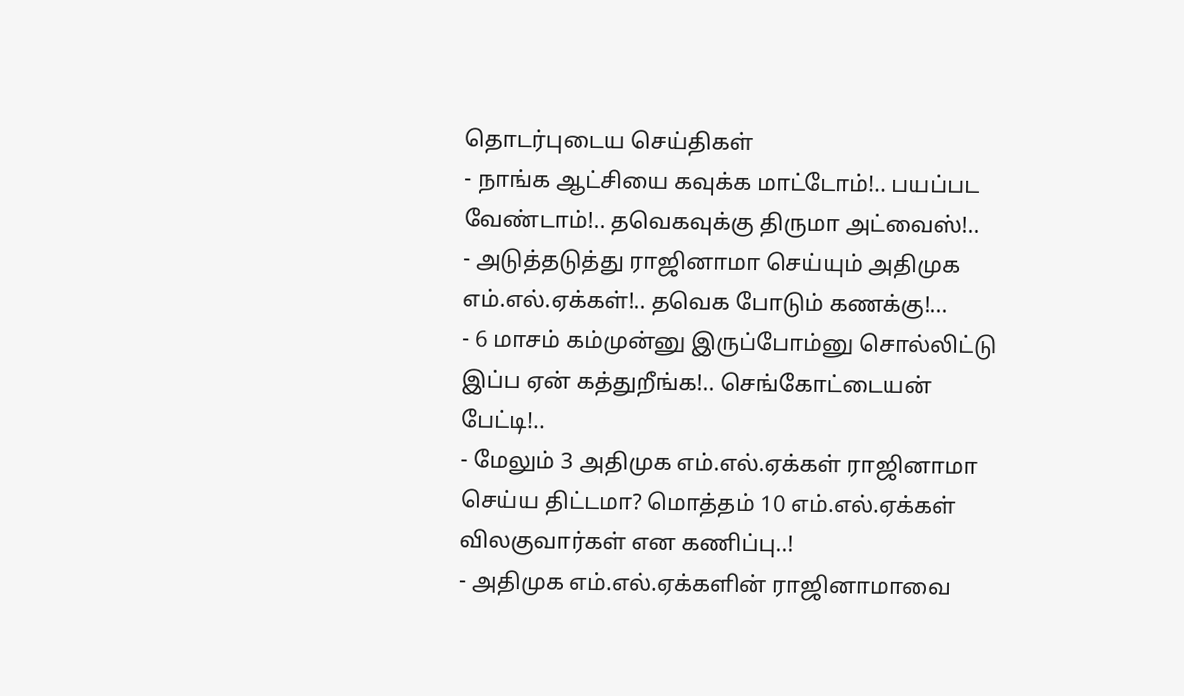தொடர்புடைய செய்திகள்
- நாங்க ஆட்சியை கவுக்க மாட்டோம்!.. பயப்பட வேண்டாம்!.. தவெகவுக்கு திருமா அட்வைஸ்!..
- அடுத்தடுத்து ராஜினாமா செய்யும் அதிமுக எம்.எல்.ஏக்கள்!.. தவெக போடும் கணக்கு!...
- 6 மாசம் கம்முன்னு இருப்போம்னு சொல்லிட்டு இப்ப ஏன் கத்துறீங்க!.. செங்கோட்டையன் பேட்டி!..
- மேலும் 3 அதிமுக எம்.எல்.ஏக்கள் ராஜினாமா செய்ய திட்டமா? மொத்தம் 10 எம்.எல்.ஏக்கள் விலகுவார்கள் என கணிப்பு..!
- அதிமுக எம்.எல்.ஏக்களின் ராஜினாமாவை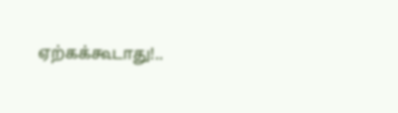ஏற்கக்கூடாது!..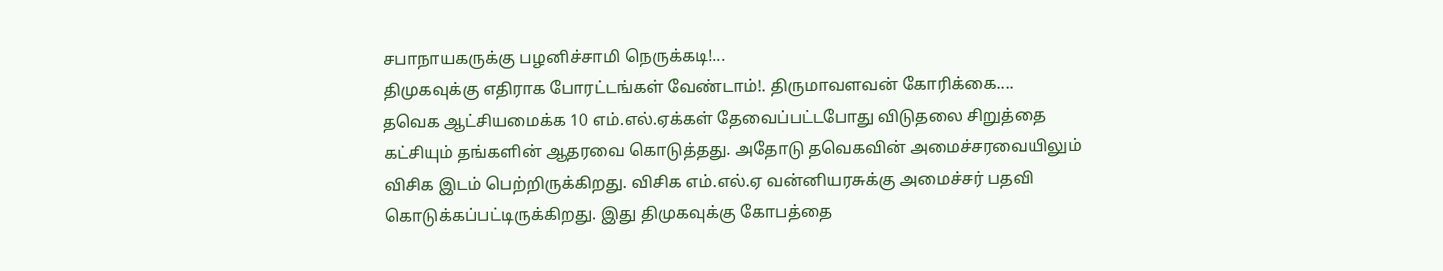சபாநாயகருக்கு பழனிச்சாமி நெருக்கடி!...
திமுகவுக்கு எதிராக போரட்டங்கள் வேண்டாம்!. திருமாவளவன் கோரிக்கை....
தவெக ஆட்சியமைக்க 10 எம்.எல்.ஏக்கள் தேவைப்பட்டபோது விடுதலை சிறுத்தை கட்சியும் தங்களின் ஆதரவை கொடுத்தது. அதோடு தவெகவின் அமைச்சரவையிலும் விசிக இடம் பெற்றிருக்கிறது. விசிக எம்.எல்.ஏ வன்னியரசுக்கு அமைச்சர் பதவி கொடுக்கப்பட்டிருக்கிறது. இது திமுகவுக்கு கோபத்தை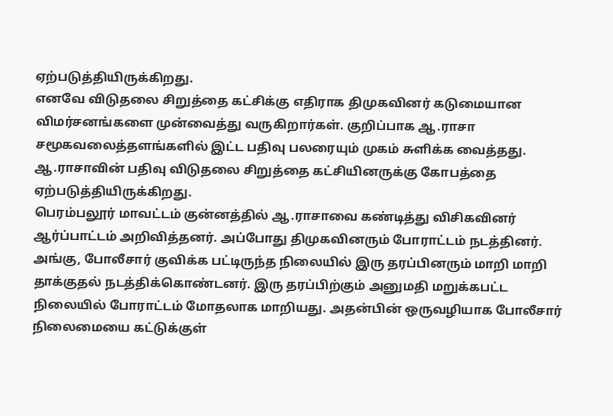ஏற்படுத்தியிருக்கிறது.
எனவே விடுதலை சிறுத்தை கட்சிக்கு எதிராக திமுகவினர் கடுமையான விமர்சனங்களை முன்வைத்து வருகிறார்கள். குறிப்பாக ஆ.ராசா சமூகவலைத்தளங்களில் இட்ட பதிவு பலரையும் முகம் சுளிக்க வைத்தது. ஆ.ராசாவின் பதிவு விடுதலை சிறுத்தை கட்சியினருக்கு கோபத்தை ஏற்படுத்தியிருக்கிறது.
பெரம்பலூர் மாவட்டம் குன்னத்தில் ஆ.ராசாவை கண்டித்து விசிகவினர் ஆர்ப்பாட்டம் அறிவித்தனர். அப்போது திமுகவினரும் போராட்டம் நடத்தினர். அங்கு, போலீசார் குவிக்க பட்டிருந்த நிலையில் இரு தரப்பினரும் மாறி மாறி தாக்குதல் நடத்திக்கொண்டனர். இரு தரப்பிற்கும் அனுமதி மறுக்கபட்ட நிலையில் போராட்டம் மோதலாக மாறியது. அதன்பின் ஒருவழியாக போலீசார் நிலைமையை கட்டுக்குள்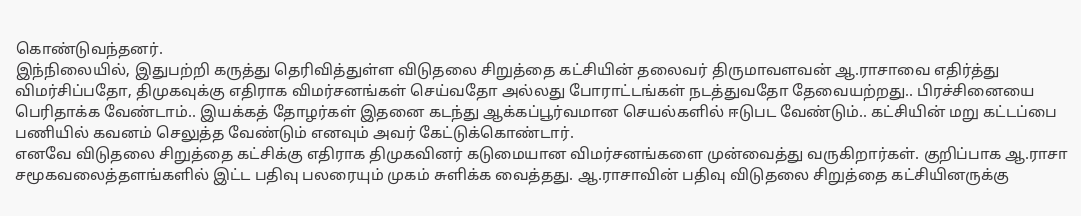கொண்டுவந்தனர்.
இந்நிலையில், இதுபற்றி கருத்து தெரிவித்துள்ள விடுதலை சிறுத்தை கட்சியின் தலைவர் திருமாவளவன் ஆ.ராசாவை எதிர்த்து விமர்சிப்பதோ, திமுகவுக்கு எதிராக விமர்சனங்கள் செய்வதோ அல்லது போராட்டங்கள் நடத்துவதோ தேவையற்றது.. பிரச்சினையை பெரிதாக்க வேண்டாம்.. இயக்கத் தோழர்கள் இதனை கடந்து ஆக்கப்பூர்வமான செயல்களில் ஈடுபட வேண்டும்.. கட்சியின் மறு கட்டப்பை பணியில் கவனம் செலுத்த வேண்டும் எனவும் அவர் கேட்டுக்கொண்டார்.
எனவே விடுதலை சிறுத்தை கட்சிக்கு எதிராக திமுகவினர் கடுமையான விமர்சனங்களை முன்வைத்து வருகிறார்கள். குறிப்பாக ஆ.ராசா சமூகவலைத்தளங்களில் இட்ட பதிவு பலரையும் முகம் சுளிக்க வைத்தது. ஆ.ராசாவின் பதிவு விடுதலை சிறுத்தை கட்சியினருக்கு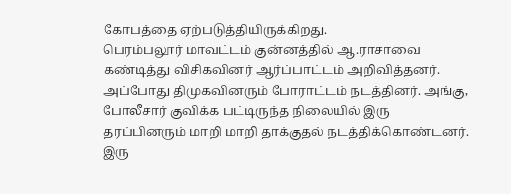கோபத்தை ஏற்படுத்தியிருக்கிறது.
பெரம்பலூர் மாவட்டம் குன்னத்தில் ஆ.ராசாவை கண்டித்து விசிகவினர் ஆர்ப்பாட்டம் அறிவித்தனர். அப்போது திமுகவினரும் போராட்டம் நடத்தினர். அங்கு, போலீசார் குவிக்க பட்டிருந்த நிலையில் இரு தரப்பினரும் மாறி மாறி தாக்குதல் நடத்திக்கொண்டனர். இரு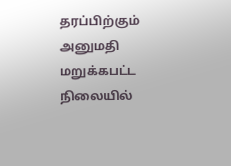தரப்பிற்கும் அனுமதி மறுக்கபட்ட நிலையில்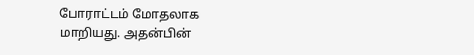போராட்டம் மோதலாக மாறியது. அதன்பின்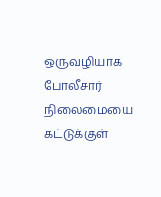ஒருவழியாக போலீசார் நிலைமையை கட்டுக்குள்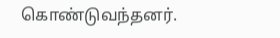கொண்டுவந்தனர்.